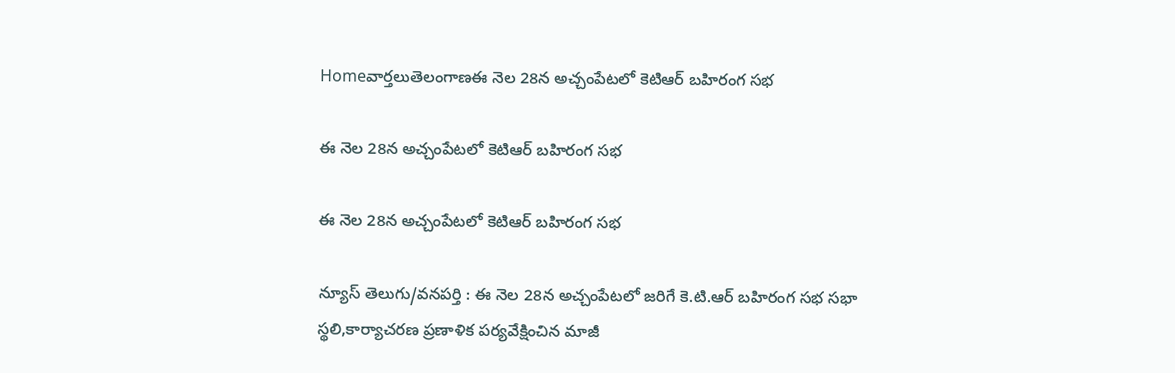Homeవార్తలుతెలంగాణఈ నెల 28న అచ్చంపేటలో కెటిఆర్ బహిరంగ సభ

ఈ నెల 28న అచ్చంపేటలో కెటిఆర్ బహిరంగ సభ

ఈ నెల 28న అచ్చంపేటలో కెటిఆర్ బహిరంగ సభ

న్యూస్ తెలుగు/వనపర్తి : ఈ నెల 28న అచ్చంపేటలో జరిగే కె.టి.ఆర్ బహిరంగ సభ సభా స్థలి,కార్యాచరణ ప్రణాళిక పర్యవేక్షించిన మాజీ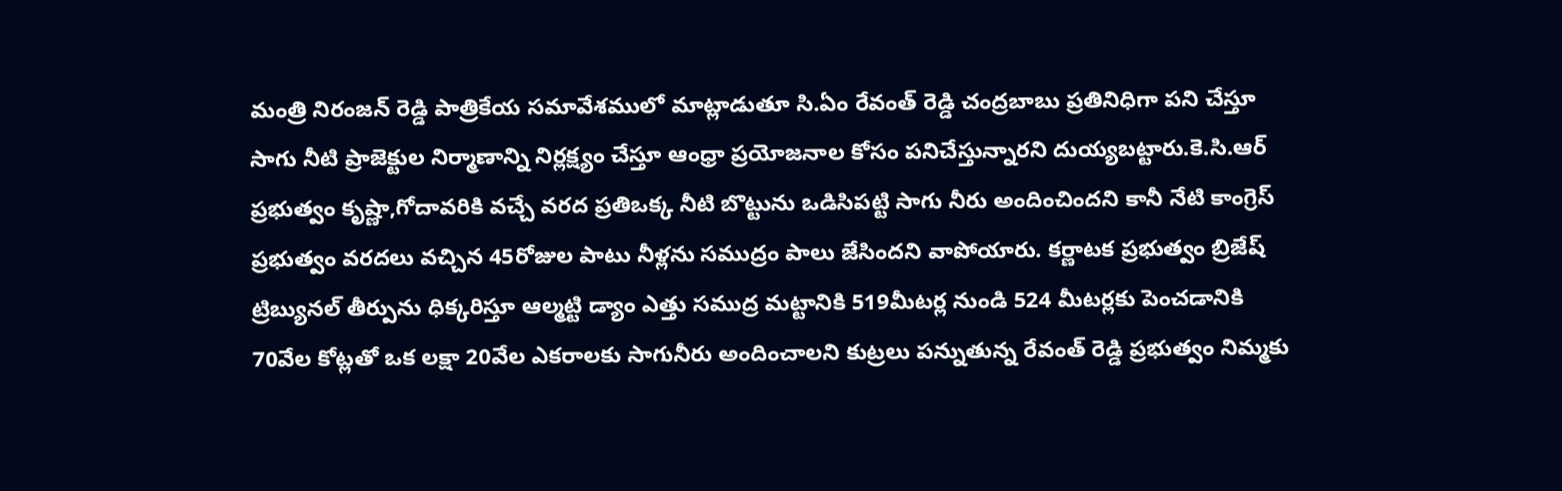మంత్రి నిరంజన్ రెడ్డి పాత్రికేయ సమావేశములో మాట్లాడుతూ సి.ఏం రేవంత్ రెడ్డి చంద్రబాబు ప్రతినిధిగా పని చేస్తూ సాగు నీటి ప్రాజెక్టుల నిర్మాణాన్ని నిర్లక్ష్యం చేస్తూ ఆంధ్రా ప్రయోజనాల కోసం పనిచేస్తున్నారని దుయ్యబట్టారు.కె.సి.ఆర్ ప్రభుత్వం కృష్ణా,గోదావరికి వచ్చే వరద ప్రతిఒక్క నీటి బొట్టును ఒడిసిపట్టి సాగు నీరు అందించిందని కానీ నేటి కాంగ్రెస్ ప్రభుత్వం వరదలు వచ్చిన 45రోజుల పాటు నీళ్లను సముద్రం పాలు జేసిందని వాపోయారు. కర్ణాటక ప్రభుత్వం బ్రిజేష్ ట్రిబ్యునల్ తీర్పును ధిక్కరిస్తూ ఆల్మట్టి డ్యాం ఎత్తు సముద్ర మట్టానికి 519మీటర్ల నుండి 524 మీటర్లకు పెంచడానికి 70వేల కోట్లతో ఒక లక్షా 20వేల ఎకరాలకు సాగునీరు అందించాలని కుట్రలు పన్నుతున్న రేవంత్ రెడ్డి ప్రభుత్వం నిమ్మకు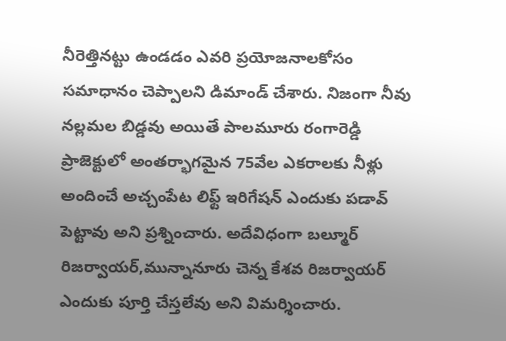నీరెత్తినట్టు ఉండడం ఎవరి ప్రయోజనాలకోసం సమాధానం చెప్పాలని డిమాండ్ చేశారు. నిజంగా నీవు నల్లమల బిడ్డవు అయితే పాలమూరు రంగారెడ్డి ప్రాజెక్టులో అంతర్భాగమైన 75వేల ఎకరాలకు నీళ్లు అందించే అచ్చంపేట లిఫ్ట్ ఇరిగేషన్ ఎందుకు పడావ్ పెట్టావు అని ప్రశ్నించారు. అదేవిధంగా బల్మూర్ రిజర్వాయర్,మున్నానూరు చెన్న కేశవ రిజర్వాయర్ ఎందుకు పూర్తి చేస్తలేవు అని విమర్శించారు.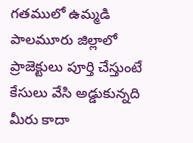గతములో ఉమ్మడి పాలమూరు జిల్లాలో ప్రాజెక్టులు పూర్తి చేస్తుంటే కేసులు వేసి అడ్డుకున్నది మీరు కాదా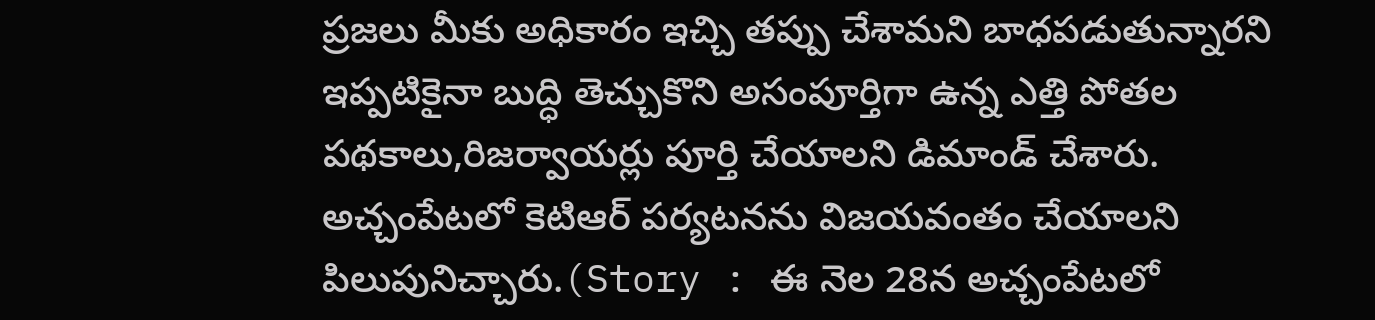ప్రజలు మీకు అధికారం ఇచ్చి తప్పు చేశామని బాధపడుతున్నారని ఇప్పటికైనా బుద్ధి తెచ్చుకొని అసంపూర్తిగా ఉన్న ఎత్తి పోతల పథకాలు,రిజర్వాయర్లు పూర్తి చేయాలని డిమాండ్ చేశారు. అచ్చంపేటలో కెటిఆర్ పర్యటనను విజయవంతం చేయాలని పిలుపునిచ్చారు.(Story : ఈ నెల 28న అచ్చంపేటలో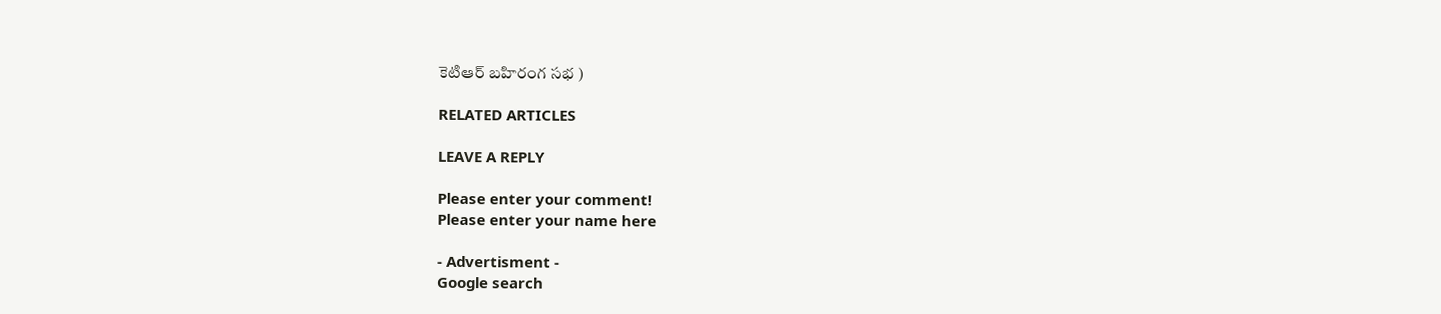కెటిఆర్ బహిరంగ సభ )

RELATED ARTICLES

LEAVE A REPLY

Please enter your comment!
Please enter your name here

- Advertisment -
Google search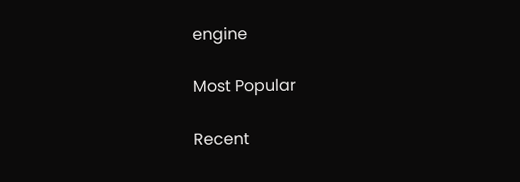engine

Most Popular

Recent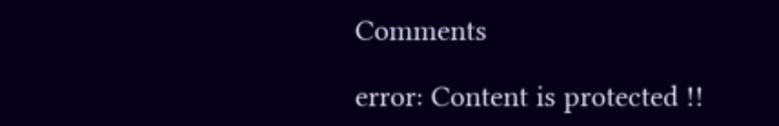Comments

error: Content is protected !!